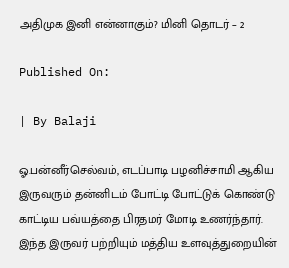அதிமுக இனி என்னாகும்? மினி தொடர் – 2

Published On:

| By Balaji

ஓ.பன்னீர்செல்வம், எடப்பாடி பழனிச்சாமி ஆகிய இருவரும் தன்னிடம் போட்டி போட்டுக் கொண்டு காட்டிய பவ்யத்தை பிரதமர் மோடி உணர்ந்தார். இந்த இருவர் பற்றியும் மத்திய உளவுத்துறையின்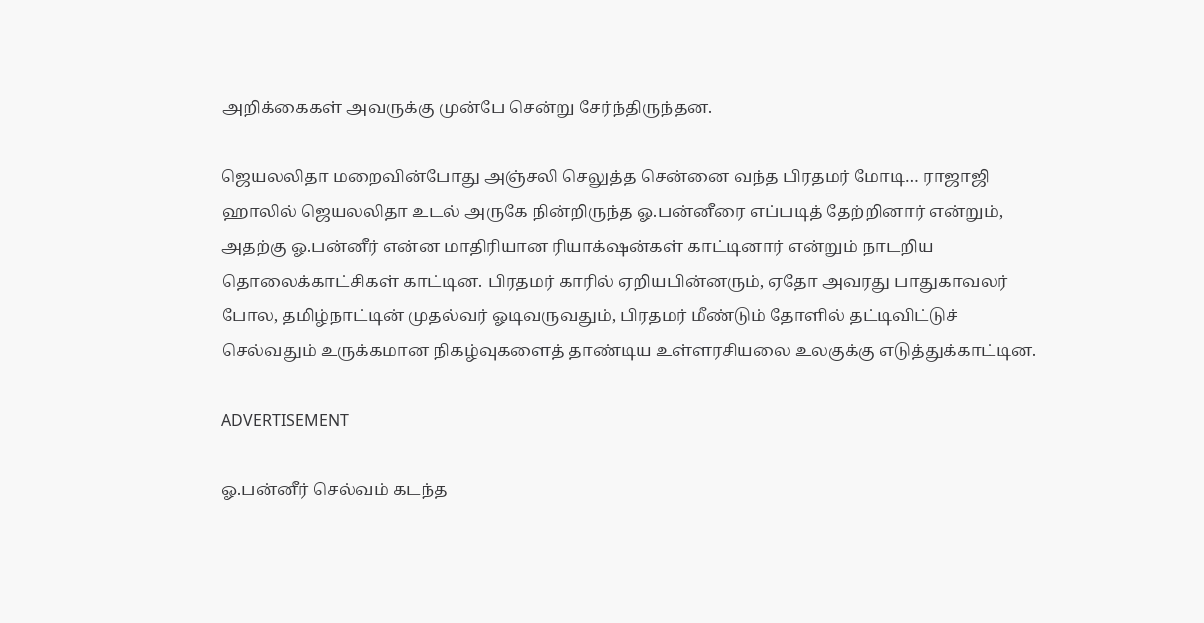அறிக்கைகள் அவருக்கு முன்பே சென்று சேர்ந்திருந்தன.

ஜெயலலிதா மறைவின்போது அஞ்சலி செலுத்த சென்னை வந்த பிரதமர் மோடி… ராஜாஜி ஹாலில் ஜெயலலிதா உடல் அருகே நின்றிருந்த ஓ.பன்னீரை எப்படித் தேற்றினார் என்றும், அதற்கு ஓ.பன்னீர் என்ன மாதிரியான ரியாக்‌ஷன்கள் காட்டினார் என்றும் நாடறிய தொலைக்காட்சிகள் காட்டின. பிரதமர் காரில் ஏறியபின்னரும், ஏதோ அவரது பாதுகாவலர் போல, தமிழ்நாட்டின் முதல்வர் ஓடிவருவதும், பிரதமர் மீண்டும் தோளில் தட்டிவிட்டுச் செல்வதும் உருக்கமான நிகழ்வுகளைத் தாண்டிய உள்ளரசியலை உலகுக்கு எடுத்துக்காட்டின.

ADVERTISEMENT

ஓ.பன்னீர் செல்வம் கடந்த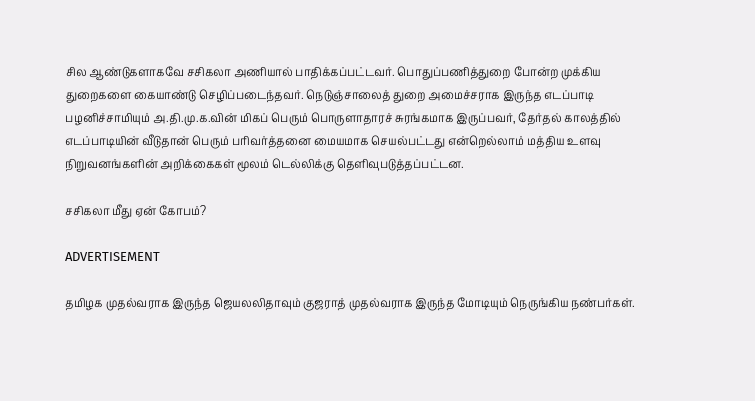சில ஆண்டுகளாகவே சசிகலா அணியால் பாதிக்கப்பட்டவர். பொதுப்பணித்துறை போன்ற முக்கிய துறைகளை கையாண்டு செழிப்படைந்தவர். நெடுஞ்சாலைத் துறை அமைச்சராக இருந்த எடப்பாடி பழனிச்சாமியும் அ.தி.மு.க.வின் மிகப் பெரும் பொருளாதாரச் சுரங்கமாக இருப்பவர், தேர்தல் காலத்தில் எடப்பாடியின் வீடுதான் பெரும் பரிவர்த்தனை மையமாக செயல்பட்டது என்றெல்லாம் மத்திய உளவு நிறுவனங்களின் அறிக்கைகள் மூலம் டெல்லிக்கு தெளிவுபடுத்தப்பட்டன.

சசிகலா மீது ஏன் கோபம்?

ADVERTISEMENT

தமிழக முதல்வராக இருந்த ஜெயலலிதாவும் குஜராத் முதல்வராக இருந்த மோடியும் நெருங்கிய நண்பர்கள்.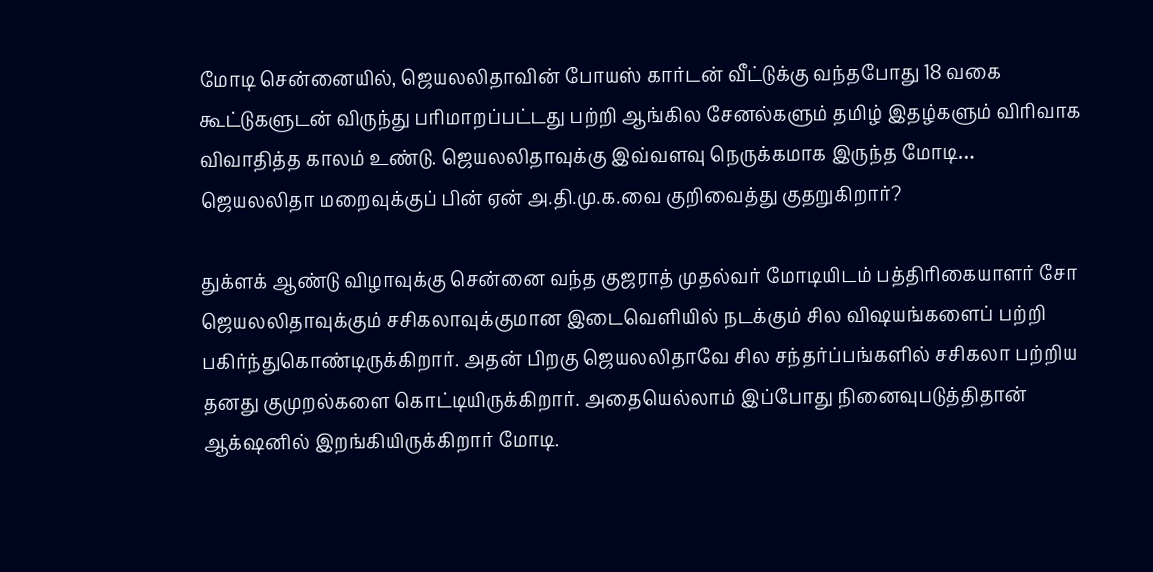மோடி சென்னையில், ஜெயலலிதாவின் போயஸ் கார்டன் வீட்டுக்கு வந்தபோது 18 வகை கூட்டுகளுடன் விருந்து பரிமாறப்பட்டது பற்றி ஆங்கில சேனல்களும் தமிழ் இதழ்களும் விரிவாக விவாதித்த காலம் உண்டு. ஜெயலலிதாவுக்கு இவ்வளவு நெருக்கமாக இருந்த மோடி… ஜெயலலிதா மறைவுக்குப் பின் ஏன் அ.தி.மு.க.வை குறிவைத்து குதறுகிறார்?

துக்ளக் ஆண்டு விழாவுக்கு சென்னை வந்த குஜராத் முதல்வர் மோடியிடம் பத்திரிகையாளர் சோ ஜெயலலிதாவுக்கும் சசிகலாவுக்குமான இடைவெளியில் நடக்கும் சில விஷயங்களைப் பற்றி பகிர்ந்துகொண்டிருக்கிறார். அதன் பிறகு ஜெயலலிதாவே சில சந்தர்ப்பங்களில் சசிகலா பற்றிய தனது குமுறல்களை கொட்டியிருக்கிறார். அதையெல்லாம் இப்போது நினைவுபடுத்திதான் ஆக்‌ஷனில் இறங்கியிருக்கிறார் மோடி.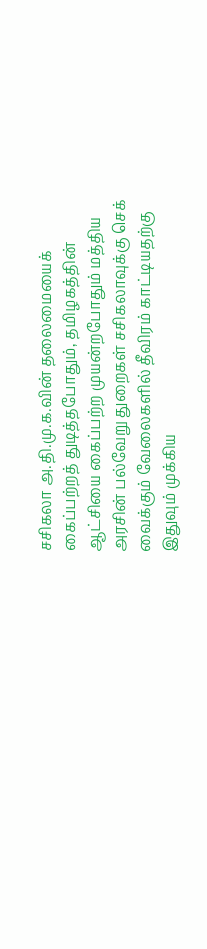சசிகலா அ.தி.மு.க.வின் தலைமையைக் கைப்பற்றத் துடித்தபோதும், தமிழகத்தின் ஆட்சியை கைப்பற்ற முயன்றபோதும் மத்திய அரசின் பல்வேறு துறைகள் சசிகலாவுக்கு செக் வைக்கும் வேலைகளில் தீவிரம் காட்டியதற்கு இதுவும் முக்கிய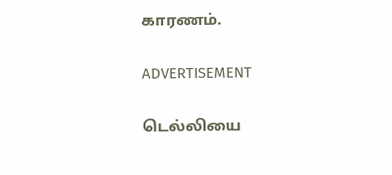காரணம்.

ADVERTISEMENT

டெல்லியை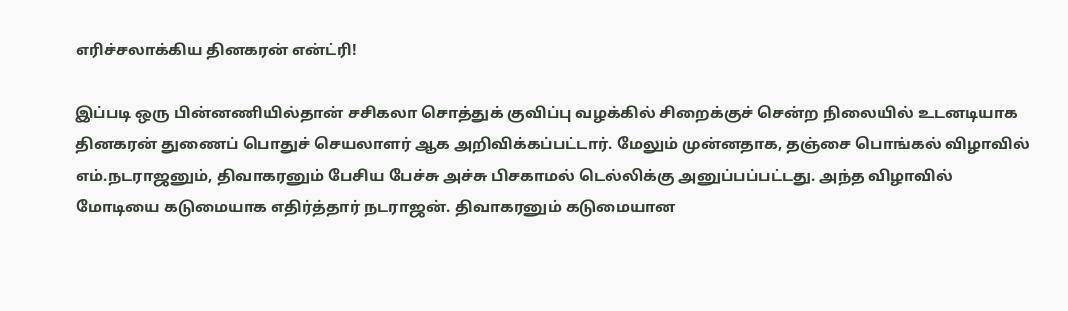எரிச்சலாக்கிய தினகரன் என்ட்ரி!

இப்படி ஒரு பின்னணியில்தான் சசிகலா சொத்துக் குவிப்பு வழக்கில் சிறைக்குச் சென்ற நிலையில் உடனடியாக தினகரன் துணைப் பொதுச் செயலாளர் ஆக அறிவிக்கப்பட்டார். மேலும் முன்னதாக, தஞ்சை பொங்கல் விழாவில் எம்.நடராஜனும், திவாகரனும் பேசிய பேச்சு அச்சு பிசகாமல் டெல்லிக்கு அனுப்பப்பட்டது. அந்த விழாவில் மோடியை கடுமையாக எதிர்த்தார் நடராஜன். திவாகரனும் கடுமையான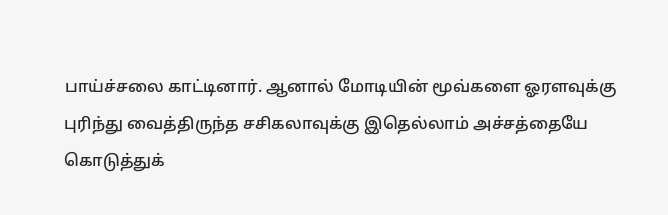பாய்ச்சலை காட்டினார். ஆனால் மோடியின் மூவ்களை ஓரளவுக்கு புரிந்து வைத்திருந்த சசிகலாவுக்கு இதெல்லாம் அச்சத்தையே கொடுத்துக்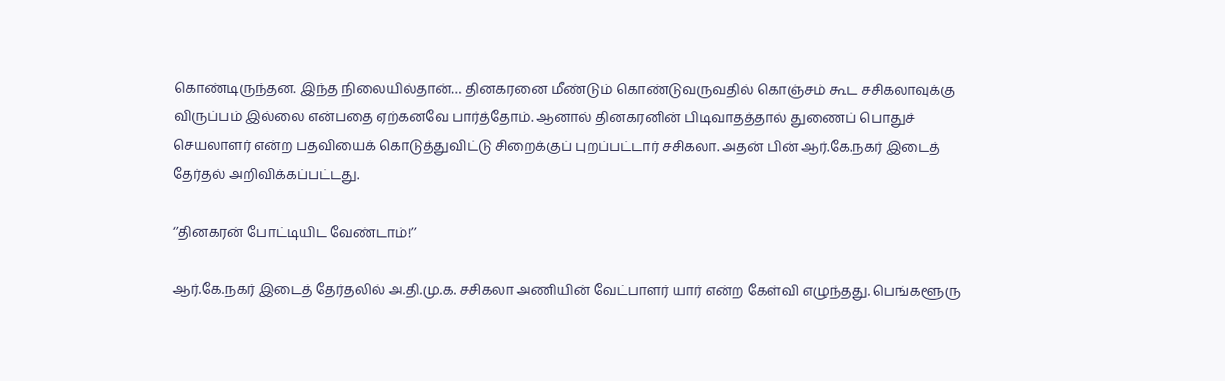கொண்டிருந்தன. இந்த நிலையில்தான்… தினகரனை மீண்டும் கொண்டுவருவதில் கொஞ்சம் கூட சசிகலாவுக்கு விருப்பம் இல்லை என்பதை ஏற்கனவே பார்த்தோம். ஆனால் தினகரனின் பிடிவாதத்தால் துணைப் பொதுச் செயலாளர் என்ற பதவியைக் கொடுத்துவிட்டு சிறைக்குப் புறப்பட்டார் சசிகலா. அதன் பின் ஆர்.கே.நகர் இடைத் தேர்தல் அறிவிக்கப்பட்டது.

‘’தினகரன் போட்டியிட வேண்டாம்!’’

ஆர்.கே.நகர் இடைத் தேர்தலில் அ.தி.மு.க. சசிகலா அணியின் வேட்பாளர் யார் என்ற கேள்வி எழுந்தது. பெங்களூரு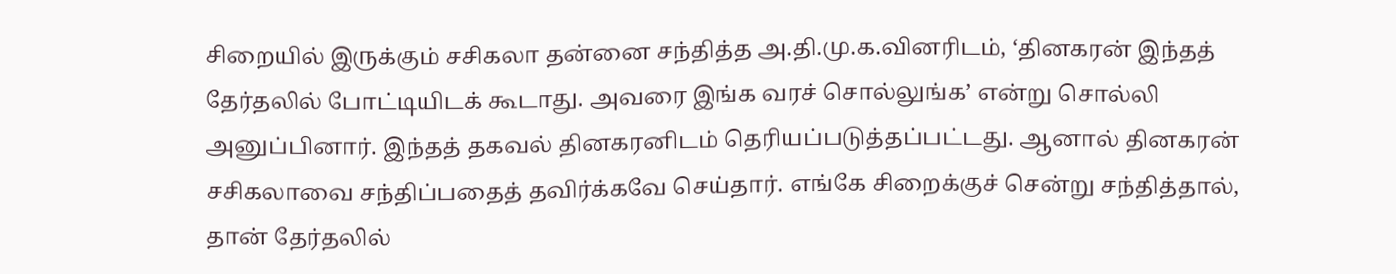சிறையில் இருக்கும் சசிகலா தன்னை சந்தித்த அ.தி.மு.க.வினரிடம், ‘தினகரன் இந்தத் தேர்தலில் போட்டியிடக் கூடாது. அவரை இங்க வரச் சொல்லுங்க’ என்று சொல்லி அனுப்பினார். இந்தத் தகவல் தினகரனிடம் தெரியப்படுத்தப்பட்டது. ஆனால் தினகரன் சசிகலாவை சந்திப்பதைத் தவிர்க்கவே செய்தார். எங்கே சிறைக்குச் சென்று சந்தித்தால், தான் தேர்தலில்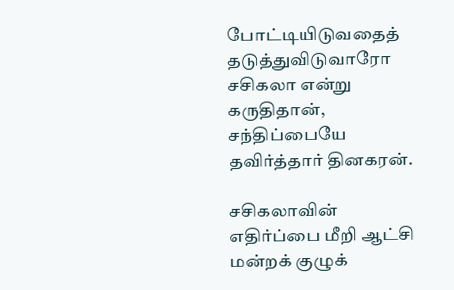போட்டியிடுவதைத் தடுத்துவிடுவாரோ சசிகலா என்று கருதிதான், சந்திப்பையே தவிர்த்தார் தினகரன்.

சசிகலாவின் எதிர்ப்பை மீறி ஆட்சி மன்றக் குழுக்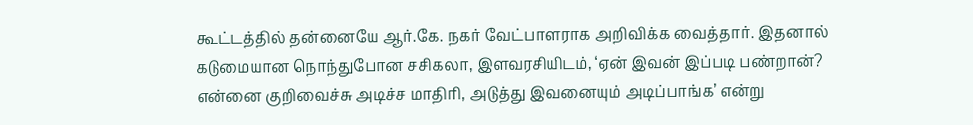கூட்டத்தில் தன்னையே ஆர்.கே. நகர் வேட்பாளராக அறிவிக்க வைத்தார். இதனால் கடுமையான நொந்துபோன சசிகலா, இளவரசியிடம், ‘ஏன் இவன் இப்படி பண்றான்? என்னை குறிவைச்சு அடிச்ச மாதிரி, அடுத்து இவனையும் அடிப்பாங்க’ என்று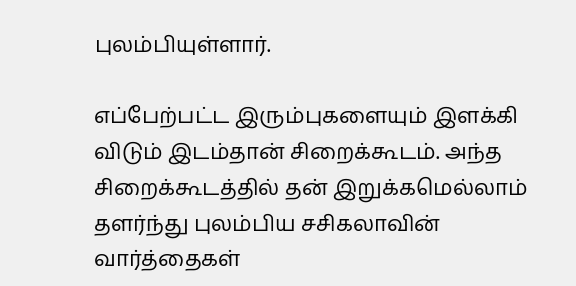புலம்பியுள்ளார்.

எப்பேற்பட்ட இரும்புகளையும் இளக்கி விடும் இடம்தான் சிறைக்கூடம். அந்த சிறைக்கூடத்தில் தன் இறுக்கமெல்லாம் தளர்ந்து புலம்பிய சசிகலாவின் வார்த்தைகள்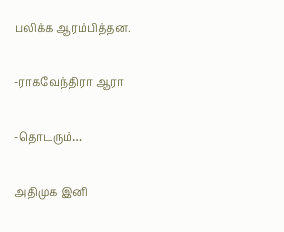பலிக்க ஆரம்பித்தன.

-ராகவேந்திரா ஆரா

-தொடரும்…

அதிமுக இனி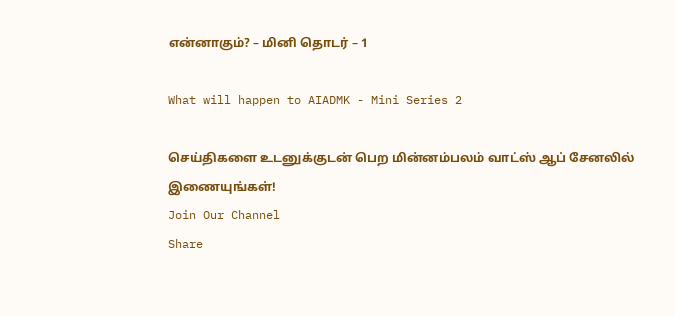என்னாகும்? – மினி தொடர் – 1

What will happen to AIADMK - Mini Series 2

செய்திகளை உடனுக்குடன் பெற மின்னம்பலம் வாட்ஸ் ஆப் சேனலில் இணையுங்கள்!
Join Our Channel
Share